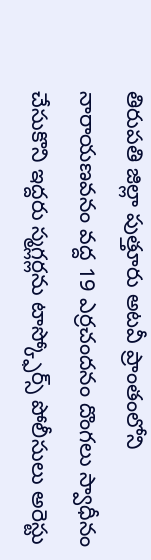తిరుపతి జిల్లా పుత్తూరు అటవీ ప్రాంతంలోని నారాయణవనం వద్ద 19 ఎర్రచందనం దొంగలు స్వాధీనం చేసుకొని ఇద్దరు స్మగ్లర్లను టాస్క్ఫోర్స్ పోలీసులు అరెస్టు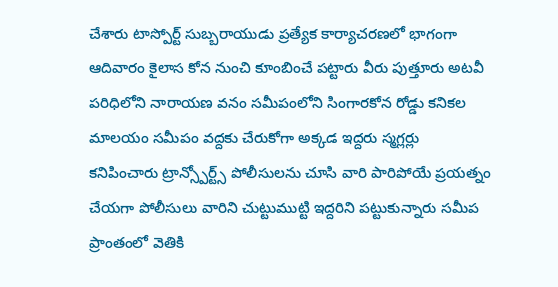చేశారు టాస్పోర్ట్ సుబ్బరాయుడు ప్రత్యేక కార్యాచరణలో భాగంగా ఆదివారం కైలాస కోన నుంచి కూంబించే పట్టారు వీరు పుత్తూరు అటవీ పరిధిలోని నారాయణ వనం సమీపంలోని సింగారకోన రోడ్డు కనికల మాలయం సమీపం వద్దకు చేరుకోగా అక్కడ ఇద్దరు స్మగ్లర్లు కనిపించారు ట్రాన్స్పోర్ట్స్ పోలీసులను చూసి వారి పారిపోయే ప్రయత్నం చేయగా పోలీసులు వారిని చుట్టుముట్టి ఇద్దరిని పట్టుకున్నారు సమీప ప్రాంతంలో వెతికి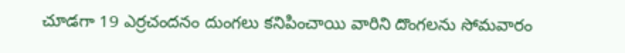చూడగా 19 ఎర్రచందనం దుంగలు కనిపించాయి వారిని దొంగలను సోమవారం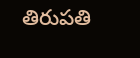తిరుపతి